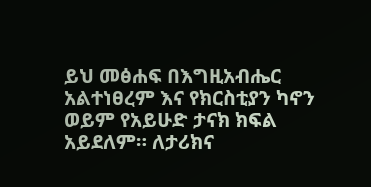ይህ መፅሐፍ በእግዚአብሔር አልተነፀረም እና የክርስቲያን ካኖን ወይም የአይሁድ ታናክ ክፍል አይደለም። ለታሪክና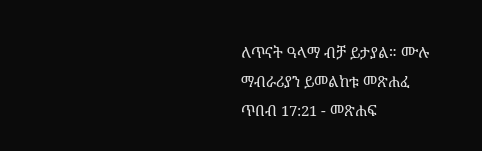ለጥናት ዓላማ ብቻ ይታያል። ሙሉ ማብራሪያን ይመልከቱ መጽሐፈ ጥበብ 17:21 - መጽሐፍ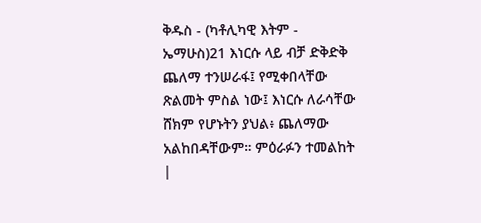ቅዱስ - (ካቶሊካዊ እትም - ኤማሁስ)21 እነርሱ ላይ ብቻ ድቅድቅ ጨለማ ተንሠራፋ፤ የሚቀበላቸው ጽልመት ምስል ነው፤ እነርሱ ለራሳቸው ሸክም የሆኑትን ያህል፥ ጨለማው አልከበዳቸውም። ምዕራፉን ተመልከት |